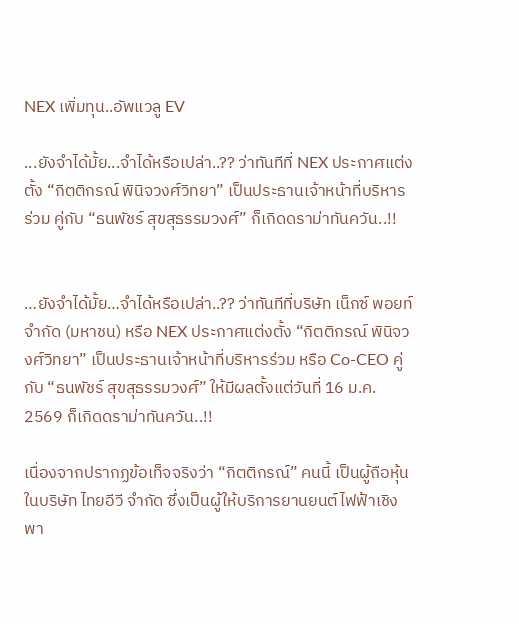NEX เพิ่มทุน..อัพแวลู EV

...ยังจำได้มั้ย...จำได้หรือเปล่า..?? ว่าทันทีที่ NEX ประกาศแต่งตั้ง “กิตติกรณ์ พินิจวงศ์วิทยา” เป็นประธานเจ้าหน้าที่บริหารร่วม คู่กับ “ธนพัชร์ สุขสุธรรมวงศ์” ก็เกิดดราม่าทันควัน..!!


…ยังจำได้มั้ย…จำได้หรือเปล่า..?? ว่าทันทีที่บริษัท เน็กซ์ พอยท์ จำกัด (มหาชน) หรือ NEX ประกาศแต่งตั้ง “กิตติกรณ์ พินิจวงศ์วิทยา” เป็นประธานเจ้าหน้าที่บริหารร่วม หรือ Co-CEO คู่กับ “ธนพัชร์ สุขสุธรรมวงศ์” ให้มีผลตั้งแต่วันที่ 16 ม.ค. 2569 ก็เกิดดราม่าทันควัน..!!

เนื่องจากปรากฏข้อเท็จจริงว่า “กิตติกรณ์” คนนี้ เป็นผู้ถือหุ้นในบริษัท ไทยอีวี จำกัด ซึ่งเป็นผู้ให้บริการยานยนต์ไฟฟ้าเชิงพา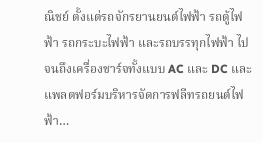ณิชย์ ตั้งแต่รถจักรยานยนต์ไฟฟ้า รถตู้ไฟฟ้า รถกระบะไฟฟ้า และรถบรรทุกไฟฟ้า ไปจนถึงเครื่องชาร์จทั้งแบบ AC และ DC และแพลตฟอร์มบริหารจัดการฟลีทรถยนต์ไฟฟ้า…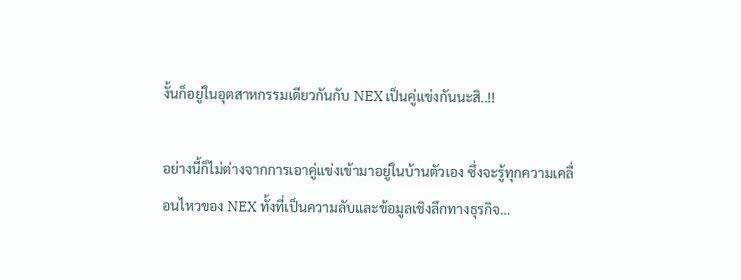งั้นก็อยู่ในอุตสาหกรรมเดียวกันกับ NEX เป็นคู่แข่งกันนะสิ..!!

อย่างนี้ก็ไม่ต่างจากการเอาคู่แข่งเข้ามาอยู่ในบ้านตัวเอง ซึ่งจะรู้ทุกความเคลื่อนไหวของ NEX ทั้งที่เป็นความลับและข้อมูลเชิงลึกทางธุรกิจ…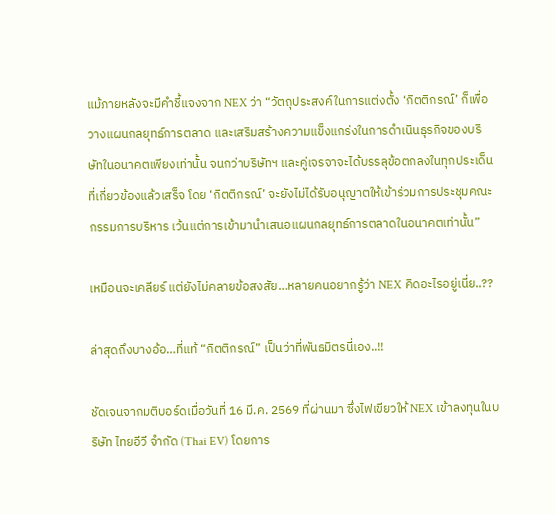แม้ภายหลังจะมีคำชี้แจงจาก NEX ว่า “วัตถุประสงค์ในการแต่งตั้ง ‘กิตติกรณ์’ ก็เพื่อวางแผนกลยุทธ์การตลาด และเสริมสร้างความแข็งแกร่งในการดำเนินธุรกิจของบริษัทในอนาคตเพียงเท่านั้น จนกว่าบริษัทฯ และคู่เจรจาจะได้บรรลุข้อตกลงในทุกประเด็นที่เกี่ยวข้องแล้วเสร็จ โดย ‘กิตติกรณ์’ จะยังไม่ได้รับอนุญาตให้เข้าร่วมการประชุมคณะกรรมการบริหาร เว้นแต่การเข้ามานำเสนอแผนกลยุทธ์การตลาดในอนาคตเท่านั้น”

เหมือนจะเคลียร์ แต่ยังไม่คลายข้อสงสัย…หลายคนอยากรู้ว่า NEX คิดอะไรอยู่เนี่ย..??

ล่าสุดถึงบางอ้อ…ที่แท้ “กิตติกรณ์” เป็นว่าที่พันธมิตรนี่เอง..!!

ชัดเจนจากมติบอร์ดเมื่อวันที่ 16 มี.ค. 2569 ที่ผ่านมา ซึ่งไฟเขียวให้ NEX เข้าลงทุนในบริษัท ไทยอีวี จำกัด (Thai EV) โดยการ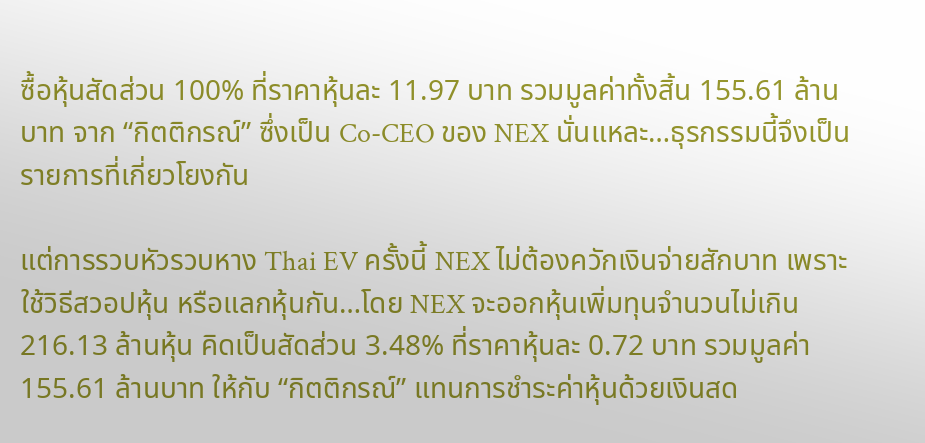ซื้อหุ้นสัดส่วน 100% ที่ราคาหุ้นละ 11.97 บาท รวมมูลค่าทั้งสิ้น 155.61 ล้านบาท จาก “กิตติกรณ์” ซึ่งเป็น Co-CEO ของ NEX นั่นแหละ…ธุรกรรมนี้จึงเป็นรายการที่เกี่ยวโยงกัน

แต่การรวบหัวรวบหาง Thai EV ครั้งนี้ NEX ไม่ต้องควักเงินจ่ายสักบาท เพราะใช้วิธีสวอปหุ้น หรือแลกหุ้นกัน…โดย NEX จะออกหุ้นเพิ่มทุนจำนวนไม่เกิน 216.13 ล้านหุ้น คิดเป็นสัดส่วน 3.48% ที่ราคาหุ้นละ 0.72 บาท รวมมูลค่า 155.61 ล้านบาท ให้กับ “กิตติกรณ์” แทนการชำระค่าหุ้นด้วยเงินสด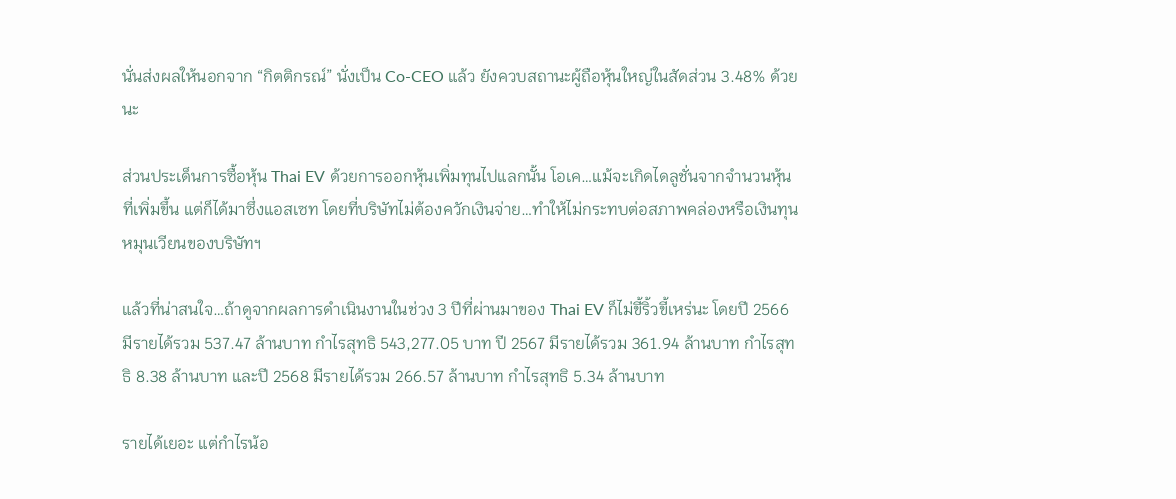นั่นส่งผลให้นอกจาก “กิตติกรณ์” นั่งเป็น Co-CEO แล้ว ยังควบสถานะผู้ถือหุ้นใหญ่ในสัดส่วน 3.48% ด้วยนะ

ส่วนประเด็นการซื้อหุ้น Thai EV ด้วยการออกหุ้นเพิ่มทุนไปแลกนั้น โอเค…แม้จะเกิดไดลูชั่นจากจำนวนหุ้นที่เพิ่มขึ้น แต่ก็ได้มาซึ่งแอสเซท โดยที่บริษัทไม่ต้องควักเงินจ่าย…ทำให้ไม่กระทบต่อสภาพคล่องหรือเงินทุนหมุนเวียนของบริษัทฯ

แล้วที่น่าสนใจ…ถ้าดูจากผลการดำเนินงานในช่วง 3 ปีที่ผ่านมาของ Thai EV ก็ไม่ขี้ริ้วขี้เหร่นะ โดยปี 2566 มีรายได้รวม 537.47 ล้านบาท กำไรสุทธิ 543,277.05 บาท ปี 2567 มีรายได้รวม 361.94 ล้านบาท กำไรสุทธิ 8.38 ล้านบาท และปี 2568 มีรายได้รวม 266.57 ล้านบาท กำไรสุทธิ 5.34 ล้านบาท

รายได้เยอะ แต่กำไรน้อ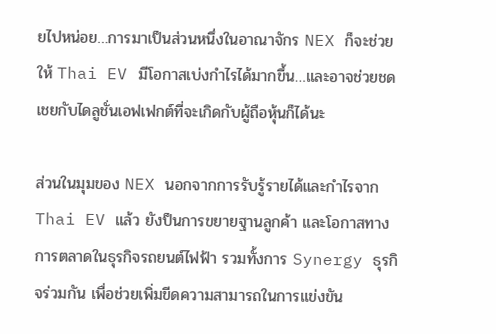ยไปหน่อย…การมาเป็นส่วนหนึ่งในอาณาจักร NEX ก็จะช่วยให้ Thai EV มีโอกาสเบ่งกำไรได้มากขึ้น…และอาจช่วยชดเชยกับไดลูชั่นเอฟเฟกต์ที่จะเกิดกับผู้ถือหุ้นก็ได้นะ

ส่วนในมุมของ NEX นอกจากการรับรู้รายได้และกำไรจาก Thai EV แล้ว ยังป็นการขยายฐานลูกค้า และโอกาสทางการตลาดในธุรกิจรถยนต์ไฟฟ้า รวมทั้งการ Synergy ธุรกิจร่วมกัน เพื่อช่วยเพิ่มขีดความสามารถในการแข่งขัน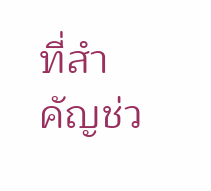ที่สำคัญช่ว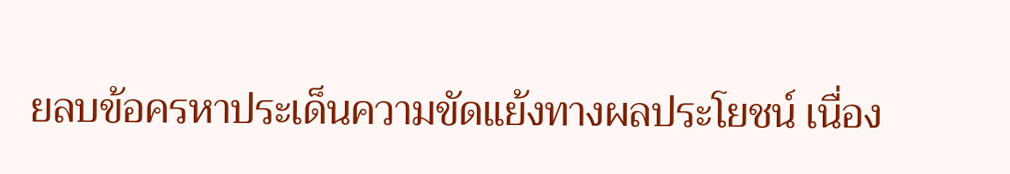ยลบข้อครหาประเด็นความขัดแย้งทางผลประโยชน์ เนื่อง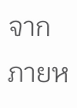จากภายห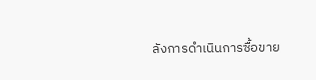ลังการดำเนินการซื้อขาย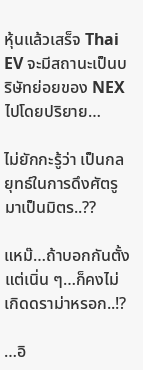หุ้นแล้วเสร็จ Thai EV จะมีสถานะเป็นบริษัทย่อยของ NEX ไปโดยปริยาย…

ไม่ยักกะรู้ว่า เป็นกลยุทธ์ในการดึงศัตรูมาเป็นมิตร..??

แหม๊…ถ้าบอกกันตั้งแต่เนิ่น ๆ…ก็คงไม่เกิดดราม่าหรอก..!?

…อิ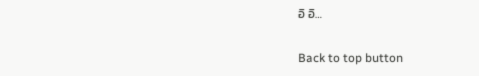อิ อิ…

Back to top button